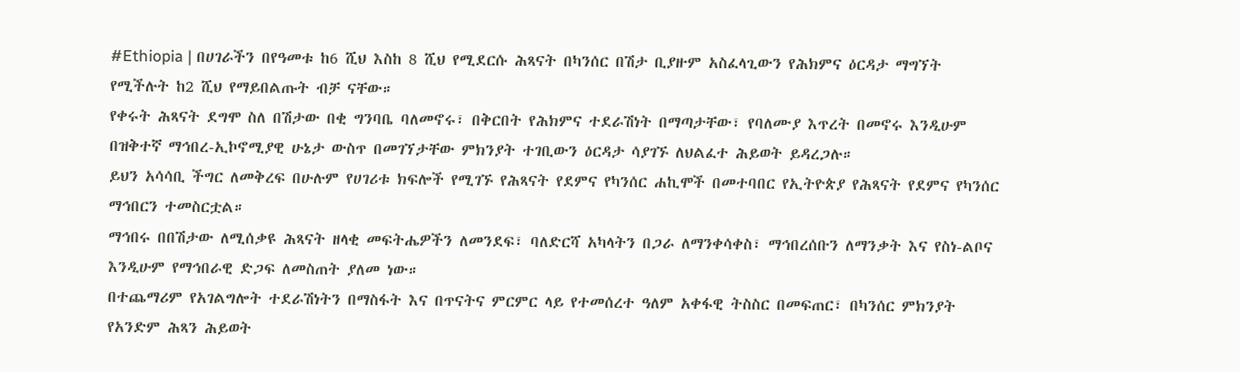#Ethiopia | በሀገራችን በየዓመቱ ከ6 ሺህ እስከ 8 ሺህ የሚደርሱ ሕጻናት በካንሰር በሽታ ቢያዙም አስፈላጊውን የሕክምና ዕርዳታ ማግኘት የሚችሉት ከ2 ሺህ የማይበልጡት ብቻ ናቸው።
የቀሩት ሕጻናት ደግሞ ስለ በሽታው በቂ ግንባቤ ባለመኖሩ፣ በቅርበት የሕክምና ተደራሽነት በማጣታቸው፣ የባለሙያ እጥረት በመኖሩ እንዲሁም በዝቅተኛ ማኅበረ-ኢኮኖሚያዊ ሁኔታ ውስጥ በመገኘታቸው ምክንያት ተገቢውን ዕርዳታ ሳያገኙ ለህልፈተ ሕይወት ይዳረጋሉ።
ይህን አሳሳቢ ችግር ለመቅረፍ በሁሉም የሀገሪቱ ክፍሎች የሚገኙ የሕጻናት የደምና የካንሰር ሐኪሞች በመተባበር የኢትዮጵያ የሕጻናት የደምና የካንሰር ማኅበርን ተመስርቷል።
ማኅበሩ በበሽታው ለሚሰቃዩ ሕጻናት ዘላቂ መፍትሔዎችን ለመንደፍ፣ ባለድርሻ አካላትን በጋራ ለማንቀሳቀስ፣ ማኅበረሰቡን ለማንቃት እና የስነ-ልቦና እንዲሁም የማኅበራዊ ድጋፍ ለመስጠት ያለመ ነው።
በተጨማሪም የአገልግሎት ተደራሽነትን በማስፋት እና በጥናትና ምርምር ላይ የተመሰረተ ዓለም አቀፋዊ ትስስር በመፍጠር፣ በካንሰር ምክንያት የአንድም ሕጻን ሕይወት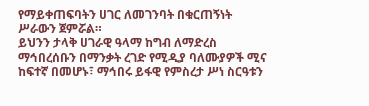የማይቀጠፍባትን ሀገር ለመገንባት በቁርጠኝነት ሥራውን ጀምሯል።
ይህንን ታላቅ ሀገራዊ ዓላማ ከግብ ለማድረስ ማኅበረሰቡን በማንቃት ረገድ የሚዲያ ባለሙያዎች ሚና ከፍተኛ በመሆኑ፣ ማኅበሩ ይፋዊ የምስረታ ሥነ ስርዓቱን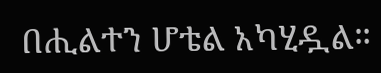በሒልተን ሆቴል አካሂዷል።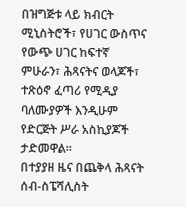በዝግጅቱ ላይ ክብርት ሚኒስትሮች፣ የሀገር ውስጥና የውጭ ሀገር ከፍተኛ ምሁራን፣ ሕጻናትና ወላጆች፣ ተጽዕኖ ፈጣሪ የሚዲያ ባለሙያዎች እንዲሁም የድርጅት ሥራ አስኪያጆች ታድመዋል።
በተያያዘ ዜና በጨቅላ ሕጻናት ሰብ-ስፔሻሊስት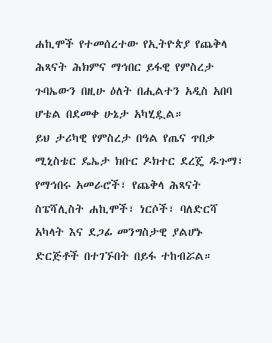ሐኪሞች የተመሰረተው የኢትዮጵያ የጨቅላ ሕጻናት ሕክምና ማኅበር ይፋዊ የምስረታ ጉባኤውን በዚሁ ዕለት በሒልተን አዲስ አበባ ሆቴል በደመቀ ሁኔታ አካሂዷል።
ይህ ታሪካዊ የምስረታ በዓል የጤና ጥበቃ ሚኒስቴር ዴኤታ ክቡር ዶክተር ደረጄ ዱጉማ፣ የማኅበሩ አመራሮች፣ የጨቅላ ሕጻናት ስፔሻሊስት ሐኪሞች፣ ነርሶች፣ ባለድርሻ አካላት እና ደጋፊ መንግስታዊ ያልሆኑ ድርጅቶች በተገኙበት በይፋ ተከብሯል።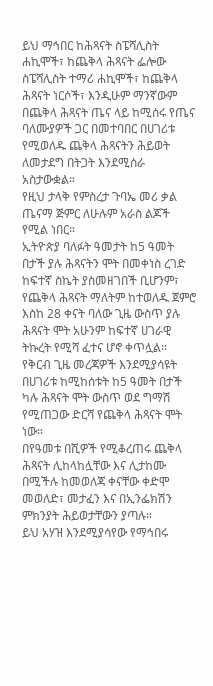ይህ ማኅበር ከሕጻናት ስፔሻሊስት ሐኪሞች፣ ከጨቅላ ሕጻናት ፌሎው ስፔሻሊስት ተማሪ ሐኪሞች፣ ከጨቅላ ሕጻናት ነርሶች፣ እንዲሁም ማንኛውም በጨቅላ ሕጻናት ጤና ላይ ከሚሰሩ የጤና ባለሙያዎች ጋር በመተባበር በሀገሪቱ የሚወለዱ ጨቅላ ሕጻናትን ሕይወት ለመታደግ በትጋት እንደሚሰራ አስታውቋል።
የዚህ ታላቅ የምስረታ ጉባኤ መሪ ቃል ጤናማ ጅምር ለሁሉም አራስ ልጆች የሚል ነበር።
ኢትዮጵያ ባለፉት ዓመታት ከ5 ዓመት በታች ያሉ ሕጻናትን ሞት በመቀነስ ረገድ ከፍተኛ ስኬት ያስመዘገበች ቢሆንም፣ የጨቅላ ሕጻናት ማለትም ከተወለዱ ጀምሮ እስከ 28 ቀናት ባለው ጊዜ ውስጥ ያሉ ሕጻናት ሞት አሁንም ከፍተኛ ሀገራዊ ትኩረት የሚሻ ፈተና ሆኖ ቀጥሏል።
የቅርብ ጊዜ መረጃዎች እንደሚያሳዩት በሀገሪቱ ከሚከሰቱት ከ5 ዓመት በታች ካሉ ሕጻናት ሞት ውስጥ ወደ ግማሽ የሚጠጋው ድርሻ የጨቅላ ሕጻናት ሞት ነው።
በየዓመቱ በሺዎች የሚቆረጠሩ ጨቅላ ሕጻናት ሊከላከሏቸው እና ሊታከሙ በሚችሉ ከመወለጃ ቀናቸው ቀድሞ መወለድ፣ መታፈን እና በኢንፌክሽን ምክንያት ሕይወታቸውን ያጣሉ።
ይህ አሃዝ እንደሚያሳየው የማኅበሩ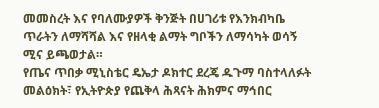መመስረት እና የባለሙያዎች ቅንጅት በሀገሪቱ የእንክብካቤ ጥራትን ለማሻሻል እና የዘላቂ ልማት ግቦችን ለማሳካት ወሳኝ ሚና ይጫወታል።
የጤና ጥበቃ ሚኒስቴር ዴኤታ ዶክተር ደረጄ ዱጉማ ባስተላለፉት መልዕክት፣ የኢትዮጵያ የጨቅላ ሕጻናት ሕክምና ማኅበር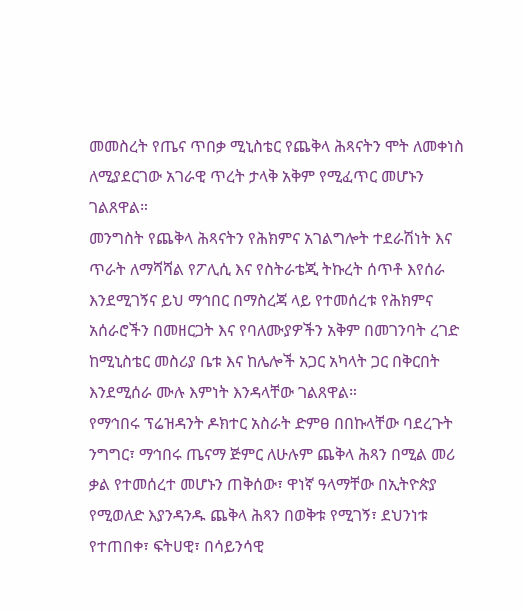መመስረት የጤና ጥበቃ ሚኒስቴር የጨቅላ ሕጻናትን ሞት ለመቀነስ ለሚያደርገው አገራዊ ጥረት ታላቅ አቅም የሚፈጥር መሆኑን ገልጸዋል።
መንግስት የጨቅላ ሕጻናትን የሕክምና አገልግሎት ተደራሽነት እና ጥራት ለማሻሻል የፖሊሲ እና የስትራቴጂ ትኩረት ሰጥቶ እየሰራ እንደሚገኝና ይህ ማኅበር በማስረጃ ላይ የተመሰረቱ የሕክምና አሰራሮችን በመዘርጋት እና የባለሙያዎችን አቅም በመገንባት ረገድ ከሚኒስቴር መስሪያ ቤቱ እና ከሌሎች አጋር አካላት ጋር በቅርበት እንደሚሰራ ሙሉ እምነት እንዳላቸው ገልጸዋል።
የማኅበሩ ፕሬዝዳንት ዶክተር አስራት ድምፀ በበኩላቸው ባደረጉት ንግግር፣ ማኅበሩ ጤናማ ጅምር ለሁሉም ጨቅላ ሕጻን በሚል መሪ ቃል የተመሰረተ መሆኑን ጠቅሰው፣ ዋነኛ ዓላማቸው በኢትዮጵያ የሚወለድ እያንዳንዱ ጨቅላ ሕጻን በወቅቱ የሚገኝ፣ ደህንነቱ የተጠበቀ፣ ፍትሀዊ፣ በሳይንሳዊ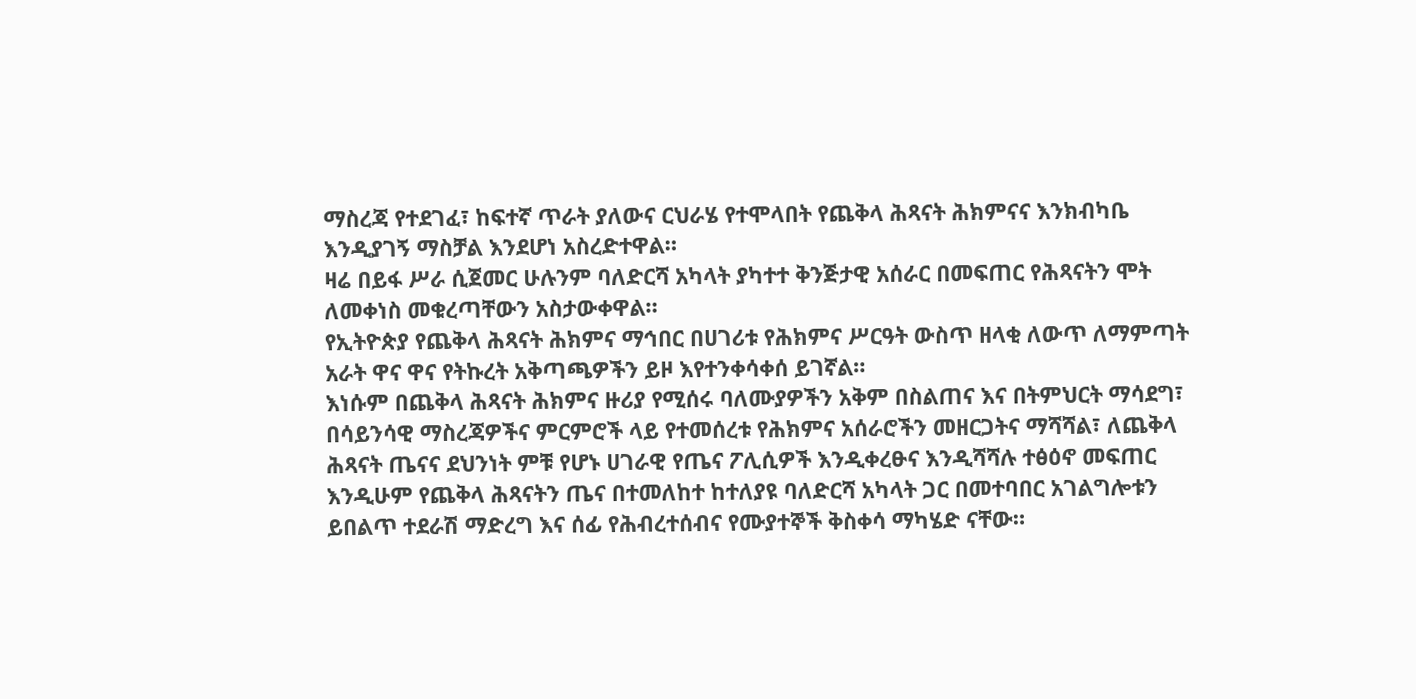ማስረጃ የተደገፈ፣ ከፍተኛ ጥራት ያለውና ርህራሄ የተሞላበት የጨቅላ ሕጻናት ሕክምናና እንክብካቤ እንዲያገኝ ማስቻል እንደሆነ አስረድተዋል።
ዛሬ በይፋ ሥራ ሲጀመር ሁሉንም ባለድርሻ አካላት ያካተተ ቅንጅታዊ አሰራር በመፍጠር የሕጻናትን ሞት ለመቀነስ መቁረጣቸውን አስታውቀዋል።
የኢትዮጵያ የጨቅላ ሕጻናት ሕክምና ማኅበር በሀገሪቱ የሕክምና ሥርዓት ውስጥ ዘላቂ ለውጥ ለማምጣት አራት ዋና ዋና የትኩረት አቅጣጫዎችን ይዞ እየተንቀሳቀሰ ይገኛል።
እነሱም በጨቅላ ሕጻናት ሕክምና ዙሪያ የሚሰሩ ባለሙያዎችን አቅም በስልጠና እና በትምህርት ማሳደግ፣ በሳይንሳዊ ማስረጃዎችና ምርምሮች ላይ የተመሰረቱ የሕክምና አሰራሮችን መዘርጋትና ማሻሻል፣ ለጨቅላ ሕጻናት ጤናና ደህንነት ምቹ የሆኑ ሀገራዊ የጤና ፖሊሲዎች እንዲቀረፁና እንዲሻሻሉ ተፅዕኖ መፍጠር እንዲሁም የጨቅላ ሕጻናትን ጤና በተመለከተ ከተለያዩ ባለድርሻ አካላት ጋር በመተባበር አገልግሎቱን ይበልጥ ተደራሽ ማድረግ እና ሰፊ የሕብረተሰብና የሙያተኞች ቅስቀሳ ማካሄድ ናቸው።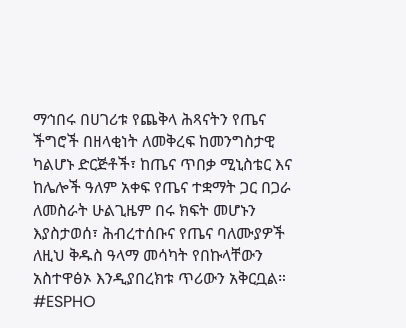ማኅበሩ በሀገሪቱ የጨቅላ ሕጻናትን የጤና ችግሮች በዘላቂነት ለመቅረፍ ከመንግስታዊ ካልሆኑ ድርጅቶች፣ ከጤና ጥበቃ ሚኒስቴር እና ከሌሎች ዓለም አቀፍ የጤና ተቋማት ጋር በጋራ ለመስራት ሁልጊዜም በሩ ክፍት መሆኑን እያስታወሰ፣ ሕብረተሰቡና የጤና ባለሙያዎች ለዚህ ቅዱስ ዓላማ መሳካት የበኩላቸውን አስተዋፅኦ እንዲያበረክቱ ጥሪውን አቅርቧል።
#ESPHO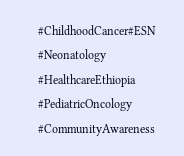#ChildhoodCancer#ESN #Neonatology #HealthcareEthiopia #PediatricOncology #CommunityAwareness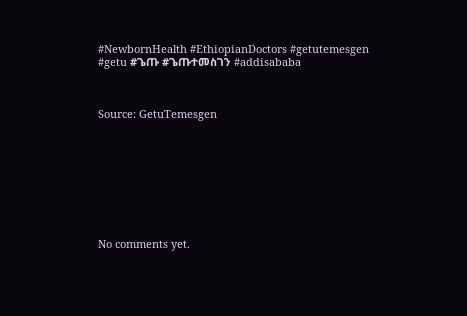#NewbornHealth #EthiopianDoctors #getutemesgen #getu #ጌጡ #ጌጡተመስገን #addisababa



Source: GetuTemesgen









No comments yet.